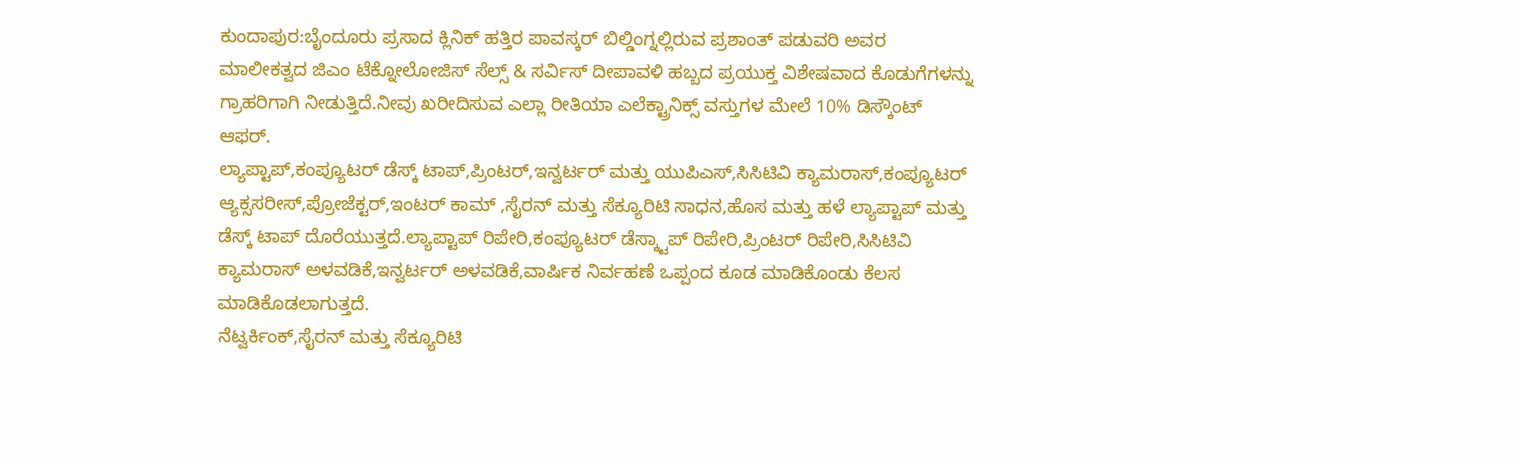ಕುಂದಾಪುರ:ಬೈಂದೂರು ಪ್ರಸಾದ ಕ್ಲಿನಿಕ್ ಹತ್ತಿರ ಪಾವಸ್ಕರ್ ಬಿಲ್ಡಿಂಗ್ನಲ್ಲಿರುವ ಪ್ರಶಾಂತ್ ಪಡುವರಿ ಅವರ ಮಾಲೀಕತ್ವದ ಜಿಎಂ ಟೆಕ್ನೋಲೋಜಿಸ್ ಸೆಲ್ಸ್ & ಸರ್ವಿಸ್ ದೀಪಾವಳಿ ಹಬ್ಬದ ಪ್ರಯುಕ್ತ ವಿಶೇಷವಾದ ಕೊಡುಗೆಗಳನ್ನು ಗ್ರಾಹರಿಗಾಗಿ ನೀಡುತ್ತಿದೆ.ನೀವು ಖರೀದಿಸುವ ಎಲ್ಲಾ ರೀತಿಯಾ ಎಲೆಕ್ಟ್ರಾನಿಕ್ಸ್ ವಸ್ತುಗಳ ಮೇಲೆ 10% ಡಿಸ್ಕೌಂಟ್ ಆಫರ್.
ಲ್ಯಾಪ್ಟಾಪ್,ಕಂಪ್ಯೂಟರ್ ಡೆಸ್ಕ್ ಟಾಪ್,ಪ್ರಿಂಟರ್,ಇನ್ವರ್ಟರ್ ಮತ್ತು ಯುಪಿಎಸ್,ಸಿಸಿಟಿವಿ ಕ್ಯಾಮರಾಸ್,ಕಂಪ್ಯೂಟರ್ ಆ್ಯಕ್ಸಸರೀಸ್,ಪ್ರೋಜೆಕ್ಟರ್,ಇಂಟರ್ ಕಾಮ್ ,ಸೈರನ್ ಮತ್ತು ಸೆಕ್ಯೂರಿಟಿ ಸಾಧನ,ಹೊಸ ಮತ್ತು ಹಳೆ ಲ್ಯಾಪ್ಟಾಪ್ ಮತ್ತು ಡೆಸ್ಕ್ ಟಾಪ್ ದೊರೆಯುತ್ತದೆ.ಲ್ಯಾಪ್ಟಾಪ್ ರಿಪೇರಿ,ಕಂಪ್ಯೂಟರ್ ಡೆಸ್ಕ್ಟಾಪ್ ರಿಪೇರಿ,ಪ್ರಿಂಟರ್ ರಿಪೇರಿ,ಸಿಸಿಟಿವಿ ಕ್ಯಾಮರಾಸ್ ಅಳವಡಿಕೆ,ಇನ್ವರ್ಟರ್ ಅಳವಡಿಕೆ,ವಾರ್ಷಿಕ ನಿರ್ವಹಣೆ ಒಪ್ಪಂದ ಕೂಡ ಮಾಡಿಕೊಂಡು ಕೆಲಸ ಮಾಡಿಕೊಡಲಾಗುತ್ತದೆ.
ನೆಟ್ವರ್ಕಿಂಕ್,ಸೈರನ್ ಮತ್ತು ಸೆಕ್ಯೂರಿಟಿ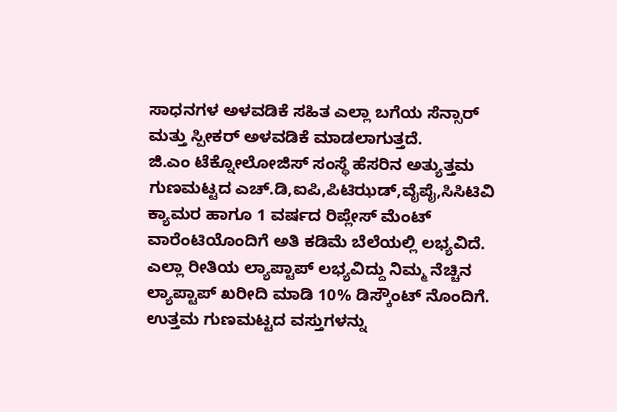ಸಾಧನಗಳ ಅಳವಡಿಕೆ ಸಹಿತ ಎಲ್ಲಾ ಬಗೆಯ ಸೆನ್ಸಾರ್ ಮತ್ತು ಸ್ಪೀಕರ್ ಅಳವಡಿಕೆ ಮಾಡಲಾಗುತ್ತದೆ.
ಜಿ.ಎಂ ಟೆಕ್ನೋಲೋಜಿಸ್ ಸಂಸ್ಥೆ ಹೆಸರಿನ ಅತ್ಯುತ್ತಮ ಗುಣಮಟ್ಟದ ಎಚ್.ಡಿ,ಐಪಿ,ಪಿಟಿಝಡ್,ವೈಪೈ,ಸಿಸಿಟಿವಿ ಕ್ಯಾಮರ ಹಾಗೂ 1 ವರ್ಷದ ರಿಪ್ಲೇಸ್ ಮೆಂಟ್ ವಾರೆಂಟಿಯೊಂದಿಗೆ ಅತಿ ಕಡಿಮೆ ಬೆಲೆಯಲ್ಲಿ ಲಭ್ಯವಿದೆ.
ಎಲ್ಲಾ ರೀತಿಯ ಲ್ಯಾಪ್ಟಾಪ್ ಲಭ್ಯವಿದ್ದು ನಿಮ್ಮ ನೆಚ್ಚಿನ ಲ್ಯಾಪ್ಟಾಪ್ ಖರೀದಿ ಮಾಡಿ 10% ಡಿಸ್ಕೌಂಟ್ ನೊಂದಿಗೆ.
ಉತ್ತಮ ಗುಣಮಟ್ಟದ ವಸ್ತುಗಳನ್ನು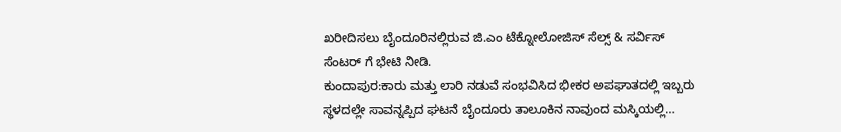ಖರೀದಿಸಲು ಬೈಂದೂರಿನಲ್ಲಿರುವ ಜಿ.ಎಂ ಟೆಕ್ನೋಲೋಜಿಸ್ ಸೆಲ್ಸ್ & ಸರ್ವಿಸ್ ಸೆಂಟರ್ ಗೆ ಭೇಟಿ ನೀಡಿ.
ಕುಂದಾಪುರ:ಕಾರು ಮತ್ತು ಲಾರಿ ನಡುವೆ ಸಂಭವಿಸಿದ ಭೀಕರ ಅಪಘಾತದಲ್ಲಿ ಇಬ್ಬರು ಸ್ಥಳದಲ್ಲೇ ಸಾವನ್ನಪ್ಪಿದ ಘಟನೆ ಬೈಂದೂರು ತಾಲೂಕಿನ ನಾವುಂದ ಮಸ್ಕಿಯಲ್ಲಿ…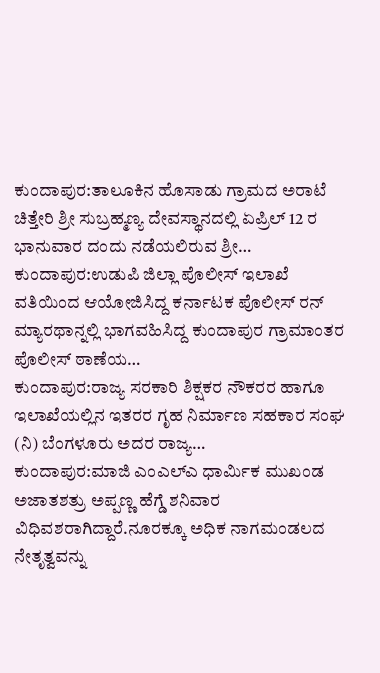ಕುಂದಾಪುರ:ತಾಲೂಕಿನ ಹೊಸಾಡು ಗ್ರಾಮದ ಅರಾಟೆ ಚಿತ್ತೇರಿ ಶ್ರೀ ಸುಬ್ರಹ್ಮಣ್ಯ ದೇವಸ್ಥಾನದಲ್ಲಿ ಏಪ್ರಿಲ್ 12 ರ ಭಾನುವಾರ ದಂದು ನಡೆಯಲಿರುವ ಶ್ರೀ…
ಕುಂದಾಪುರ:ಉಡುಪಿ ಜಿಲ್ಲಾ ಪೊಲೀಸ್ ಇಲಾಖೆ ವತಿಯಿಂದ ಆಯೋಜಿಸಿದ್ದ ಕರ್ನಾಟಕ ಪೊಲೀಸ್ ರನ್ ಮ್ಯಾರಥಾನ್ನಲ್ಲಿ ಭಾಗವಹಿಸಿದ್ದ ಕುಂದಾಪುರ ಗ್ರಾಮಾಂತರ ಪೊಲೀಸ್ ಠಾಣೆಯ…
ಕುಂದಾಪುರ:ರಾಜ್ಯ ಸರಕಾರಿ ಶಿಕ್ಷಕರ ನೌಕರರ ಹಾಗೂ ಇಲಾಖೆಯಲ್ಲಿನ ಇತರರ ಗೃಹ ನಿರ್ಮಾಣ ಸಹಕಾರ ಸಂಘ (ನಿ) ಬೆಂಗಳೂರು ಅದರ ರಾಜ್ಯ…
ಕುಂದಾಪುರ:ಮಾಜಿ ಎಂಎಲ್ಎ ಧಾರ್ಮಿಕ ಮುಖಂಡ ಅಜಾತಶತ್ರು ಅಪ್ಪಣ್ಣ ಹೆಗ್ಡೆ ಶನಿವಾರ ವಿಧಿವಶರಾಗಿದ್ದಾರೆ.ನೂರಕ್ಕೂ ಅಧಿಕ ನಾಗಮಂಡಲದ ನೇತೃತ್ವವನ್ನು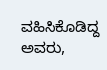ವಹಿಸಿಕೊಡಿದ್ದ ಅವರು,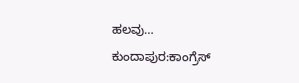ಹಲವು…
ಕುಂದಾಪುರ:ಕಾಂಗ್ರೆಸ್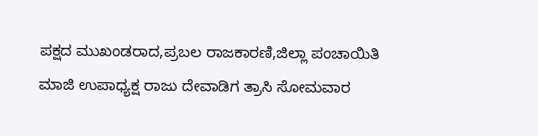ಪಕ್ಷದ ಮುಖಂಡರಾದ,ಪ್ರಬಲ ರಾಜಕಾರಣಿ,ಜಿಲ್ಲಾ ಪಂಚಾಯಿತಿ ಮಾಜಿ ಉಪಾಧ್ಯಕ್ಷ ರಾಜು ದೇವಾಡಿಗ ತ್ರಾಸಿ ಸೋಮವಾರ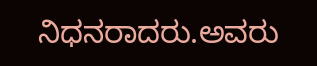ನಿಧನರಾದರು.ಅವರು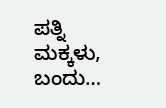ಪತ್ನಿ ಮಕ್ಕಳು, ಬಂದು…